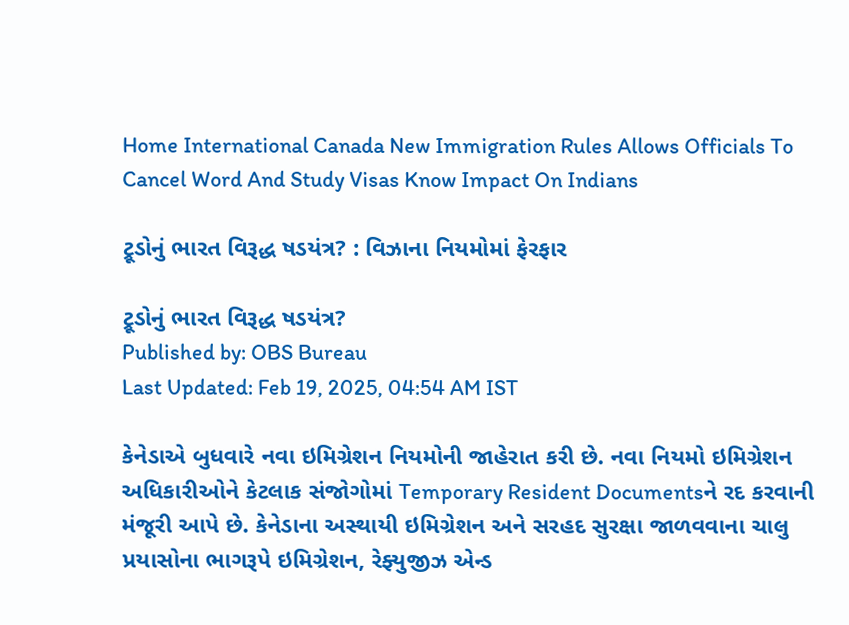Home International Canada New Immigration Rules Allows Officials To Cancel Word And Study Visas Know Impact On Indians

ટ્રૂડોનું ભારત વિરૂદ્ધ ષડયંત્ર? : વિઝાના નિયમોમાં ફેરફાર

ટ્રૂડોનું ભારત વિરૂદ્ધ ષડયંત્ર?
Published by: OBS Bureau
Last Updated: Feb 19, 2025, 04:54 AM IST

કેનેડાએ બુધવારે નવા ઇમિગ્રેશન નિયમોની જાહેરાત કરી છે. નવા નિયમો ઇમિગ્રેશન અધિકારીઓને કેટલાક સંજોગોમાં Temporary Resident Documentsને રદ કરવાની મંજૂરી આપે છે. કેનેડાના અસ્થાયી ઇમિગ્રેશન અને સરહદ સુરક્ષા જાળવવાના ચાલુ પ્રયાસોના ભાગરૂપે ઇમિગ્રેશન, રેફ્યુજીઝ એન્ડ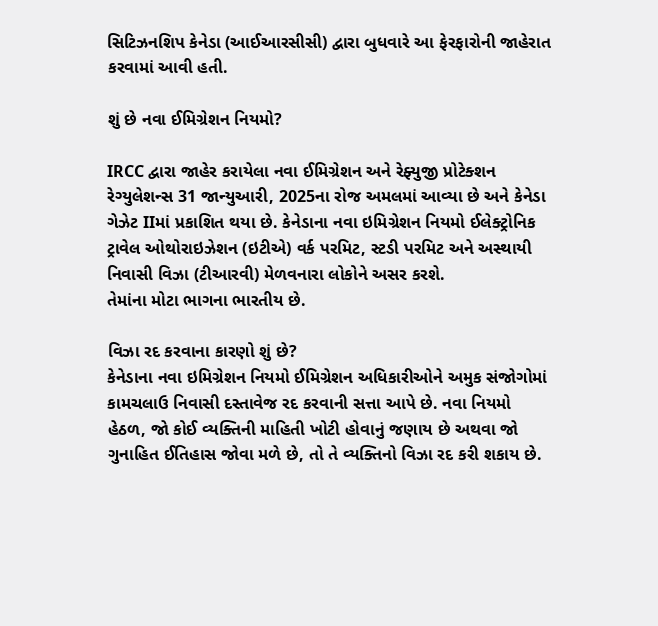સિટિઝનશિપ કેનેડા (આઈઆરસીસી) દ્વારા બુધવારે આ ફેરફારોની જાહેરાત કરવામાં આવી હતી.

શું છે નવા ઈમિગ્રેશન નિયમો?

IRCC દ્વારા જાહેર કરાયેલા નવા ઈમિગ્રેશન અને રેફ્યુજી પ્રોટેક્શન રેગ્યુલેશન્સ 31 જાન્યુઆરી, 2025ના રોજ અમલમાં આવ્યા છે અને કેનેડા ગેઝેટ IIમાં પ્રકાશિત થયા છે. કેનેડાના નવા ઇમિગ્રેશન નિયમો ઈલેક્ટ્રોનિક ટ્રાવેલ ઓથોરાઇઝેશન (ઇટીએ) વર્ક પરમિટ, સ્ટડી પરમિટ અને અસ્થાયી નિવાસી વિઝા (ટીઆરવી) મેળવનારા લોકોને અસર કરશે.
તેમાંના મોટા ભાગના ભારતીય છે.

વિઝા રદ કરવાના કારણો શું છે?
કેનેડાના નવા ઇમિગ્રેશન નિયમો ઈમિગ્રેશન અધિકારીઓને અમુક સંજોગોમાં કામચલાઉ નિવાસી દસ્તાવેજ રદ કરવાની સત્તા આપે છે. નવા નિયમો હેઠળ, જો કોઈ વ્યક્તિની માહિતી ખોટી હોવાનું જણાય છે અથવા જો ગુનાહિત ઈતિહાસ જોવા મળે છે, તો તે વ્યક્તિનો વિઝા રદ કરી શકાય છે.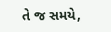તે જ સમયે,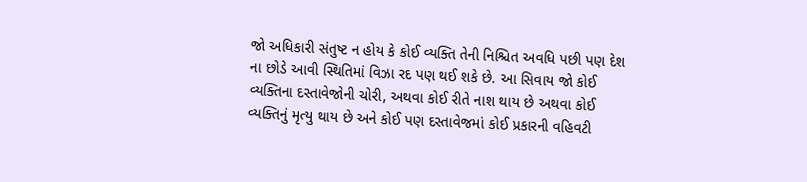જો અધિકારી સંતુષ્ટ ન હોય કે કોઈ વ્યક્તિ તેની નિશ્ચિત અવધિ પછી પણ દેશ ના છોડે આવી સ્થિતિમાં વિઝા રદ પણ થઈ શકે છે. આ સિવાય જો કોઈ વ્યક્તિના દસ્તાવેજોની ચોરી, અથવા કોઈ રીતે નાશ થાય છે અથવા કોઈ વ્યક્તિનું મૃત્યુ થાય છે અને કોઈ પણ દસ્તાવેજમાં કોઈ પ્રકારની વહિવટી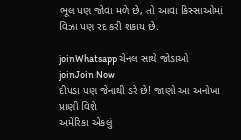ભૂલ પણ જોવા મળે છે, તો આવા કિસ્સાઓમાં વિઝા પણ રદ કરી શકાય છે.

joinWhatsapp ચેનલ સાથે જોડાઓ
joinJoin Now
દીપડા પણ જેનાથી ડરે છે! જાણો આ અનોખા પ્રાણી વિશે
અમેરિકા એકલું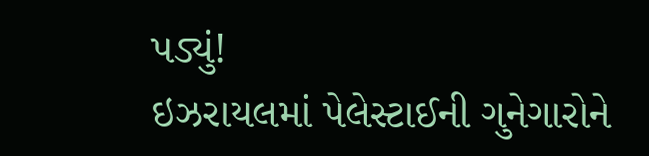પડ્યું!
ઇઝરાયલમાં પેલેસ્ટાઈની ગુનેગારોને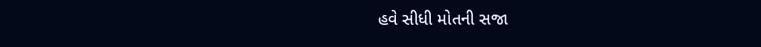હવે સીધી મોતની સજા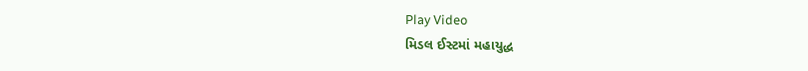Play Video
મિડલ ઈસ્ટમાં મહાયુદ્ધ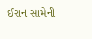ઈરાન સામેની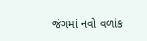જંગમાં નવો વળાંક